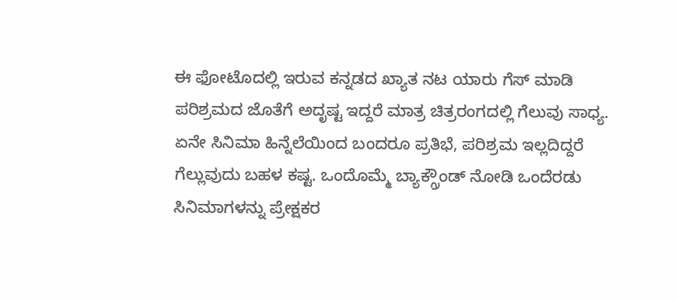ಈ ಫೋಟೊದಲ್ಲಿ ಇರುವ ಕನ್ನಡದ ಖ್ಯಾತ ನಟ ಯಾರು ಗೆಸ್ ಮಾಡಿ
ಪರಿಶ್ರಮದ ಜೊತೆಗೆ ಅದೃಷ್ಟ ಇದ್ದರೆ ಮಾತ್ರ ಚಿತ್ರರಂಗದಲ್ಲಿ ಗೆಲುವು ಸಾಧ್ಯ. ಏನೇ ಸಿನಿಮಾ ಹಿನ್ನೆಲೆಯಿಂದ ಬಂದರೂ ಪ್ರತಿಭೆ, ಪರಿಶ್ರಮ ಇಲ್ಲದಿದ್ದರೆ ಗೆಲ್ಲುವುದು ಬಹಳ ಕಷ್ಟ. ಒಂದೊಮ್ಮೆ ಬ್ಯಾಕ್ಗ್ರೌಂಡ್ ನೋಡಿ ಒಂದೆರಡು ಸಿನಿಮಾಗಳನ್ನು ಪ್ರೇಕ್ಷಕರ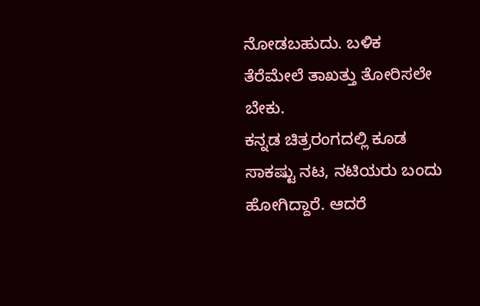ನೋಡಬಹುದು. ಬಳಿಕ ತೆರೆಮೇಲೆ ತಾಖತ್ತು ತೋರಿಸಲೇ ಬೇಕು.
ಕನ್ನಡ ಚಿತ್ರರಂಗದಲ್ಲಿ ಕೂಡ ಸಾಕಷ್ಟು ನಟ, ನಟಿಯರು ಬಂದು ಹೋಗಿದ್ದಾರೆ. ಆದರೆ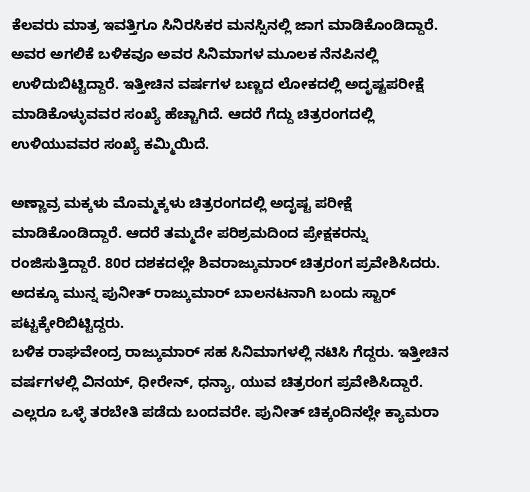ಕೆಲವರು ಮಾತ್ರ ಇವತ್ತಿಗೂ ಸಿನಿರಸಿಕರ ಮನಸ್ಸಿನಲ್ಲಿ ಜಾಗ ಮಾಡಿಕೊಂಡಿದ್ದಾರೆ. ಅವರ ಅಗಲಿಕೆ ಬಳಿಕವೂ ಅವರ ಸಿನಿಮಾಗಳ ಮೂಲಕ ನೆನಪಿನಲ್ಲಿ ಉಳಿದುಬಿಟ್ಟಿದ್ದಾರೆ. ಇತ್ತೀಚಿನ ವರ್ಷಗಳ ಬಣ್ಣದ ಲೋಕದಲ್ಲಿ ಅದೃಷ್ಟಪರೀಕ್ಷೆ ಮಾಡಿಕೊಳ್ಳುವವರ ಸಂಖ್ಯೆ ಹೆಚ್ಚಾಗಿದೆ. ಆದರೆ ಗೆದ್ದು ಚಿತ್ರರಂಗದಲ್ಲಿ ಉಳಿಯುವವರ ಸಂಖ್ಯೆ ಕಮ್ಮಿಯಿದೆ.

ಅಣ್ಣಾವ್ರ ಮಕ್ಕಳು ಮೊಮ್ಮಕ್ಕಳು ಚಿತ್ರರಂಗದಲ್ಲಿ ಅದೃಷ್ಟ ಪರೀಕ್ಷೆ ಮಾಡಿಕೊಂಡಿದ್ದಾರೆ. ಆದರೆ ತಮ್ಮದೇ ಪರಿಶ್ರಮದಿಂದ ಪ್ರೇಕ್ಷಕರನ್ನು ರಂಜಿಸುತ್ತಿದ್ದಾರೆ. 80ರ ದಶಕದಲ್ಲೇ ಶಿವರಾಜ್ಕುಮಾರ್ ಚಿತ್ರರಂಗ ಪ್ರವೇಶಿಸಿದರು. ಅದಕ್ಕೂ ಮುನ್ನ ಪುನೀತ್ ರಾಜ್ಕುಮಾರ್ ಬಾಲನಟನಾಗಿ ಬಂದು ಸ್ಟಾರ್ ಪಟ್ಟಕ್ಕೇರಿಬಿಟ್ಟಿದ್ದರು.
ಬಳಿಕ ರಾಘವೇಂದ್ರ ರಾಜ್ಕುಮಾರ್ ಸಹ ಸಿನಿಮಾಗಳಲ್ಲಿ ನಟಿಸಿ ಗೆದ್ದರು. ಇತ್ತೀಚಿನ ವರ್ಷಗಳಲ್ಲಿ ವಿನಯ್, ಧೀರೇನ್, ಧನ್ಯಾ, ಯುವ ಚಿತ್ರರಂಗ ಪ್ರವೇಶಿಸಿದ್ದಾರೆ. ಎಲ್ಲರೂ ಒಳ್ಳೆ ತರಬೇತಿ ಪಡೆದು ಬಂದವರೇ. ಪುನೀತ್ ಚಿಕ್ಕಂದಿನಲ್ಲೇ ಕ್ಯಾಮರಾ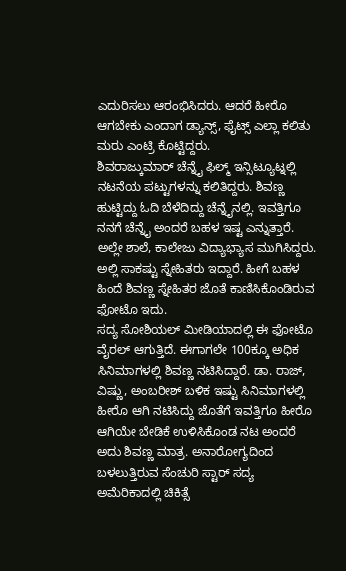ಎದುರಿಸಲು ಆರಂಭಿಸಿದರು. ಆದರೆ ಹೀರೊ ಆಗಬೇಕು ಎಂದಾಗ ಡ್ಯಾನ್ಸ್, ಫೈಟ್ಸ್ ಎಲ್ಲಾ ಕಲಿತು ಮರು ಎಂಟ್ರಿ ಕೊಟ್ಟಿದ್ದರು.
ಶಿವರಾಜ್ಕುಮಾರ್ ಚೆನ್ನೈ ಫಿಲ್ಮ್ ಇನ್ಸಿಟ್ಯೂಟ್ನಲ್ಲಿ ನಟನೆಯ ಪಟ್ಟುಗಳನ್ನು ಕಲಿತಿದ್ದರು. ಶಿವಣ್ಣ ಹುಟ್ಟಿದ್ದು ಓದಿ ಬೆಳೆದಿದ್ದು ಚೆನ್ನೈನಲ್ಲಿ. ಇವತ್ತಿಗೂ ನನಗೆ ಚೆನ್ನೈ ಅಂದರೆ ಬಹಳ ಇಷ್ಟ ಎನ್ನುತ್ತಾರೆ. ಅಲ್ಲೇ ಶಾಲೆ, ಕಾಲೇಜು ವಿದ್ಯಾಭ್ಯಾಸ ಮುಗಿಸಿದ್ದರು. ಅಲ್ಲಿ ಸಾಕಷ್ಟು ಸ್ನೇಹಿತರು ಇದ್ದಾರೆ. ಹೀಗೆ ಬಹಳ ಹಿಂದೆ ಶಿವಣ್ಣ ಸ್ನೇಹಿತರ ಜೊತೆ ಕಾಣಿಸಿಕೊಂಡಿರುವ ಫೋಟೊ ಇದು.
ಸದ್ಯ ಸೋಶಿಯಲ್ ಮೀಡಿಯಾದಲ್ಲಿ ಈ ಫೋಟೊ ವೈರಲ್ ಆಗುತ್ತಿದೆ. ಈಗಾಗಲೇ 100ಕ್ಕೂ ಅಧಿಕ ಸಿನಿಮಾಗಳಲ್ಲಿ ಶಿವಣ್ಣ ನಟಿಸಿದ್ದಾರೆ. ಡಾ. ರಾಜ್, ವಿಷ್ಣು, ಅಂಬರೀಶ್ ಬಳಿಕ ಇಷ್ಟು ಸಿನಿಮಾಗಳಲ್ಲಿ ಹೀರೊ ಆಗಿ ನಟಿಸಿದ್ದು ಜೊತೆಗೆ ಇವತ್ತಿಗೂ ಹೀರೊ ಆಗಿಯೇ ಬೇಡಿಕೆ ಉಳಿಸಿಕೊಂಡ ನಟ ಅಂದರೆ ಅದು ಶಿವಣ್ಣ ಮಾತ್ರ. ಅನಾರೋಗ್ಯದಿಂದ ಬಳಲುತ್ತಿರುವ ಸೆಂಚುರಿ ಸ್ಟಾರ್ ಸದ್ಯ ಅಮೆರಿಕಾದಲ್ಲಿ ಚಿಕಿತ್ಸೆ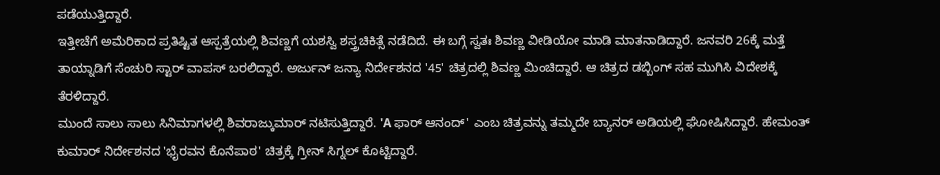ಪಡೆಯುತ್ತಿದ್ದಾರೆ.
ಇತ್ತೀಚೆಗೆ ಅಮೆರಿಕಾದ ಪ್ರತಿಷ್ಟಿತ ಆಸ್ಪತ್ರೆಯಲ್ಲಿ ಶಿವಣ್ಣಗೆ ಯಶಸ್ವಿ ಶಸ್ತ್ರಚಿಕಿತ್ಸೆ ನಡೆದಿದೆ. ಈ ಬಗ್ಗೆ ಸ್ವತಃ ಶಿವಣ್ಣ ವೀಡಿಯೋ ಮಾಡಿ ಮಾತನಾಡಿದ್ದಾರೆ. ಜನವರಿ 26ಕ್ಕೆ ಮತ್ತೆ ತಾಯ್ನಾಡಿಗೆ ಸೆಂಚುರಿ ಸ್ಟಾರ್ ವಾಪಸ್ ಬರಲಿದ್ದಾರೆ. ಅರ್ಜುನ್ ಜನ್ಯಾ ನಿರ್ದೇಶನದ '45' ಚಿತ್ರದಲ್ಲಿ ಶಿವಣ್ಣ ಮಿಂಚಿದ್ದಾರೆ. ಆ ಚಿತ್ರದ ಡಬ್ಬಿಂಗ್ ಸಹ ಮುಗಿಸಿ ವಿದೇಶಕ್ಕೆ ತೆರಳಿದ್ದಾರೆ.
ಮುಂದೆ ಸಾಲು ಸಾಲು ಸಿನಿಮಾಗಳಲ್ಲಿ ಶಿವರಾಜ್ಕುಮಾರ್ ನಟಿಸುತ್ತಿದ್ದಾರೆ. 'A ಫಾರ್ ಆನಂದ್' ಎಂಬ ಚಿತ್ರವನ್ನು ತಮ್ಮದೇ ಬ್ಯಾನರ್ ಅಡಿಯಲ್ಲಿ ಘೋಷಿಸಿದ್ದಾರೆ. ಹೇಮಂತ್ ಕುಮಾರ್ ನಿರ್ದೇಶನದ 'ಭೈರವನ ಕೊನೆಪಾಠ' ಚಿತ್ರಕ್ಕೆ ಗ್ರೀನ್ ಸಿಗ್ನಲ್ ಕೊಟ್ಟಿದ್ದಾರೆ.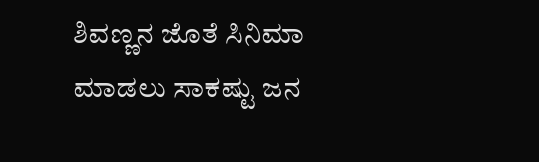ಶಿವಣ್ಣನ ಜೊತೆ ಸಿನಿಮಾ ಮಾಡಲು ಸಾಕಷ್ಟು ಜನ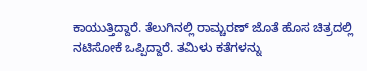ಕಾಯುತ್ತಿದ್ದಾರೆ. ತೆಲುಗಿನಲ್ಲಿ ರಾಮ್ಚರಣ್ ಜೊತೆ ಹೊಸ ಚಿತ್ರದಲ್ಲಿ ನಟಿಸೋಕೆ ಒಪ್ಪಿದ್ದಾರೆ. ತಮಿಳು ಕತೆಗಳನ್ನು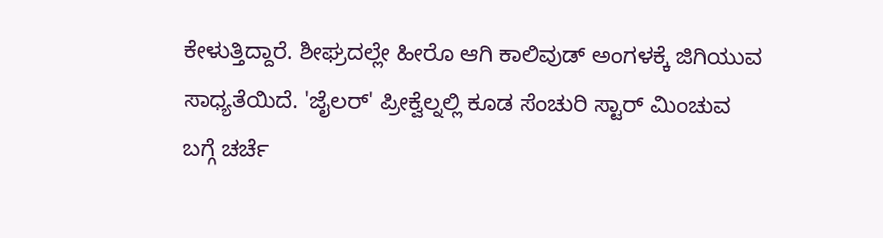ಕೇಳುತ್ತಿದ್ದಾರೆ. ಶೀಘ್ರದಲ್ಲೇ ಹೀರೊ ಆಗಿ ಕಾಲಿವುಡ್ ಅಂಗಳಕ್ಕೆ ಜಿಗಿಯುವ ಸಾಧ್ಯತೆಯಿದೆ. 'ಜೈಲರ್' ಪ್ರೀಕ್ವೆಲ್ನಲ್ಲಿ ಕೂಡ ಸೆಂಚುರಿ ಸ್ಟಾರ್ ಮಿಂಚುವ ಬಗ್ಗೆ ಚರ್ಚೆ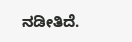ನಡೀತಿದೆ.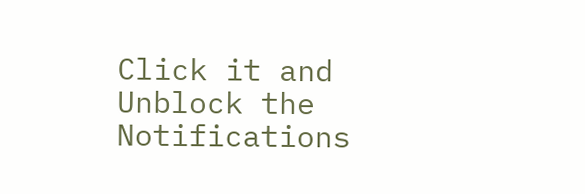Click it and Unblock the Notifications